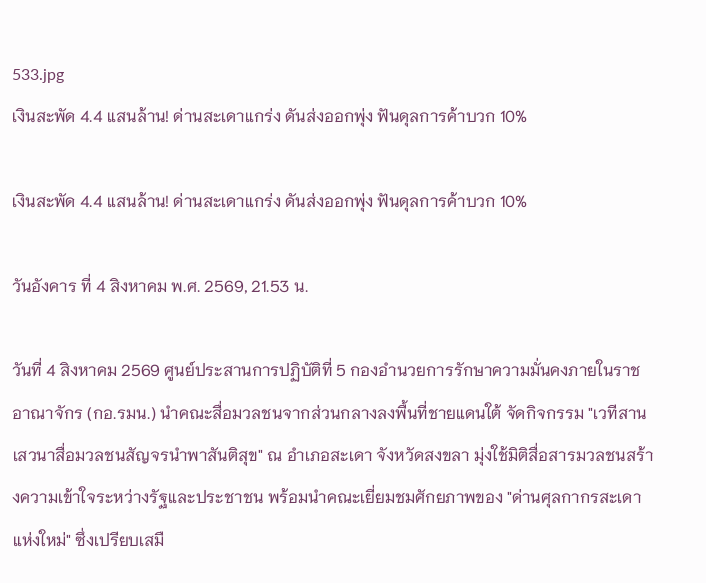533.jpg
เงินสะพัด 4.4 แสนล้าน! ด่านสะเดาแกร่ง ดันส่งออกพุ่ง ฟันดุลการค้าบวก 10%

เงินสะพัด 4.4 แสนล้าน! ด่านสะเดาแกร่ง ดันส่งออกพุ่ง ฟันดุลการค้าบวก 10%

วันอังคาร ที่ 4 สิงหาคม พ.ศ. 2569, 21.53 น.

วันที่ 4 สิงหาคม 2569 ศูนย์ประสานการปฏิบัติที่ 5 กองอำนวยการรักษาความมั่นคงภายในราชอาณาจักร (กอ.รมน.) นำคณะสื่อมวลชนจากส่วนกลางลงพื้นที่ชายแดนใต้ จัดกิจกรรม "เวทีสานเสวนาสื่อมวลชนสัญจรนำพาสันติสุข" ณ อำเภอสะเดา จังหวัดสงขลา มุ่งใช้มิติสื่อสารมวลชนสร้างความเข้าใจระหว่างรัฐและประชาชน พร้อมนำคณะเยี่ยมชมศักยภาพของ "ด่านศุลกากรสะเดาแห่งใหม่" ซึ่งเปรียบเสมื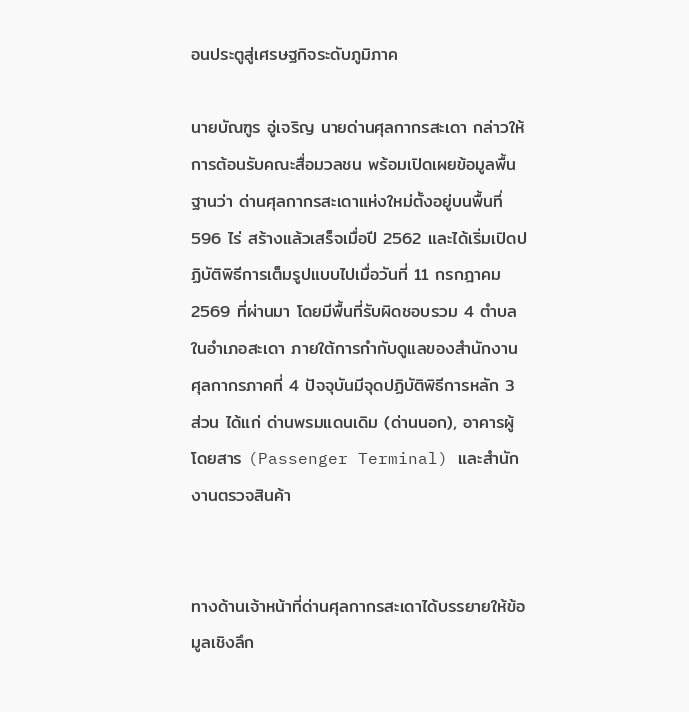อนประตูสู่เศรษฐกิจระดับภูมิภาค

นายบัณฑูร อู่เจริญ นายด่านศุลกากรสะเดา กล่าวให้การต้อนรับคณะสื่อมวลชน พร้อมเปิดเผยข้อมูลพื้นฐานว่า ด่านศุลกากรสะเดาแห่งใหม่ตั้งอยู่บนพื้นที่ 596 ไร่ สร้างแล้วเสร็จเมื่อปี 2562 และได้เริ่มเปิดปฏิบัติพิธีการเต็มรูปแบบไปเมื่อวันที่ 11 กรกฎาคม 2569 ที่ผ่านมา โดยมีพื้นที่รับผิดชอบรวม 4 ตำบลในอำเภอสะเดา ภายใต้การกำกับดูแลของสำนักงานศุลกากรภาคที่ 4 ปัจจุบันมีจุดปฏิบัติพิธีการหลัก 3 ส่วน ได้แก่ ด่านพรมแดนเดิม (ด่านนอก), อาคารผู้โดยสาร (Passenger Terminal) และสำนักงานตรวจสินค้า


ทางด้านเจ้าหน้าที่ด่านศุลกากรสะเดาได้บรรยายให้ข้อมูลเชิงลึก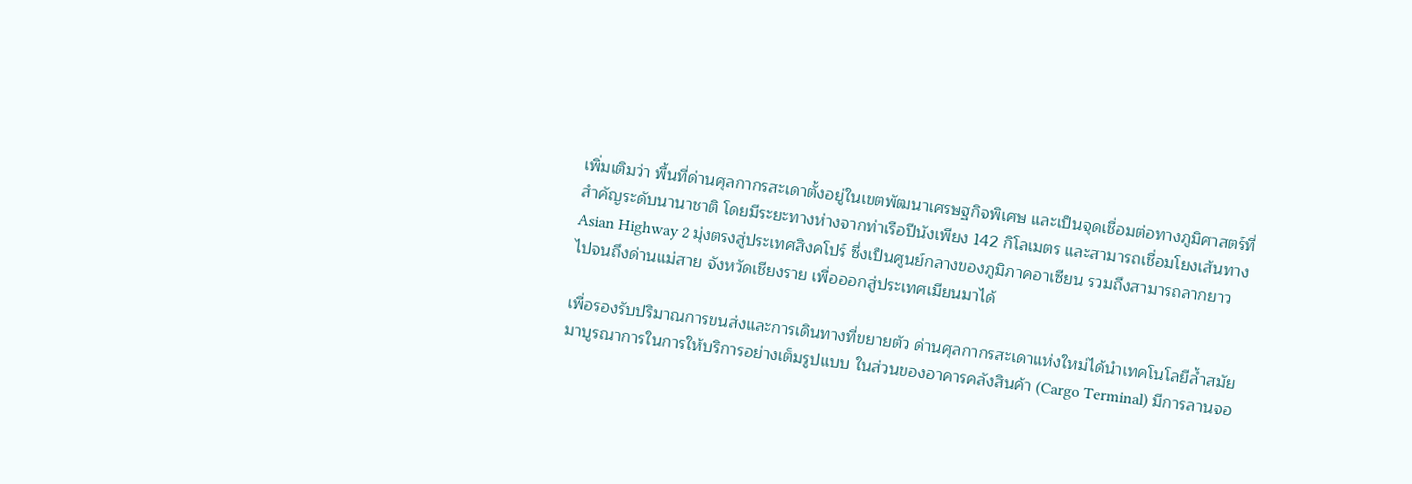เพิ่มเติมว่า พื้นที่ด่านศุลกากรสะเดาตั้งอยู่ในเขตพัฒนาเศรษฐกิจพิเศษ และเป็นจุดเชื่อมต่อทางภูมิศาสตร์ที่สำคัญระดับนานาชาติ โดยมีระยะทางห่างจากท่าเรือปีนังเพียง 142 กิโลเมตร และสามารถเชื่อมโยงเส้นทาง Asian Highway 2 มุ่งตรงสู่ประเทศสิงคโปร์ ซึ่งเป็นศูนย์กลางของภูมิภาคอาเซียน รวมถึงสามารถลากยาวไปจนถึงด่านแม่สาย จังหวัดเชียงราย เพื่อออกสู่ประเทศเมียนมาได้

เพื่อรองรับปริมาณการขนส่งและการเดินทางที่ขยายตัว ด่านศุลกากรสะเดาแห่งใหม่ได้นำเทคโนโลยีล้ำสมัยมาบูรณาการในการให้บริการอย่างเต็มรูปแบบ ในส่วนของอาคารคลังสินค้า (Cargo Terminal) มีการลานจอ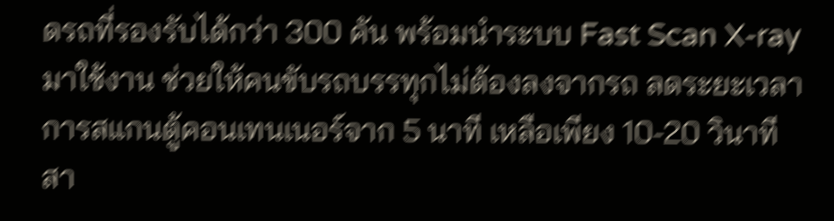ดรถที่รองรับได้กว่า 300 คัน พร้อมนำระบบ Fast Scan X-ray มาใช้งาน ช่วยให้คนขับรถบรรทุกไม่ต้องลงจากรถ ลดระยะเวลาการสแกนตู้คอนเทนเนอร์จาก 5 นาที เหลือเพียง 10-20 วินาที สา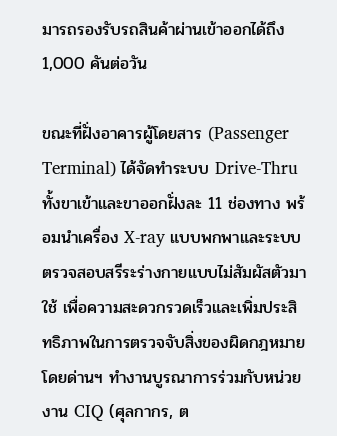มารถรองรับรถสินค้าผ่านเข้าออกได้ถึง 1,000 คันต่อวัน

ขณะที่ฝั่งอาคารผู้โดยสาร (Passenger Terminal) ได้จัดทำระบบ Drive-Thru ทั้งขาเข้าและขาออกฝั่งละ 11 ช่องทาง พร้อมนำเครื่อง X-ray แบบพกพาและระบบตรวจสอบสรีระร่างกายแบบไม่สัมผัสตัวมาใช้ เพื่อความสะดวกรวดเร็วและเพิ่มประสิทธิภาพในการตรวจจับสิ่งของผิดกฎหมาย โดยด่านฯ ทำงานบูรณาการร่วมกับหน่วยงาน CIQ (ศุลกากร, ต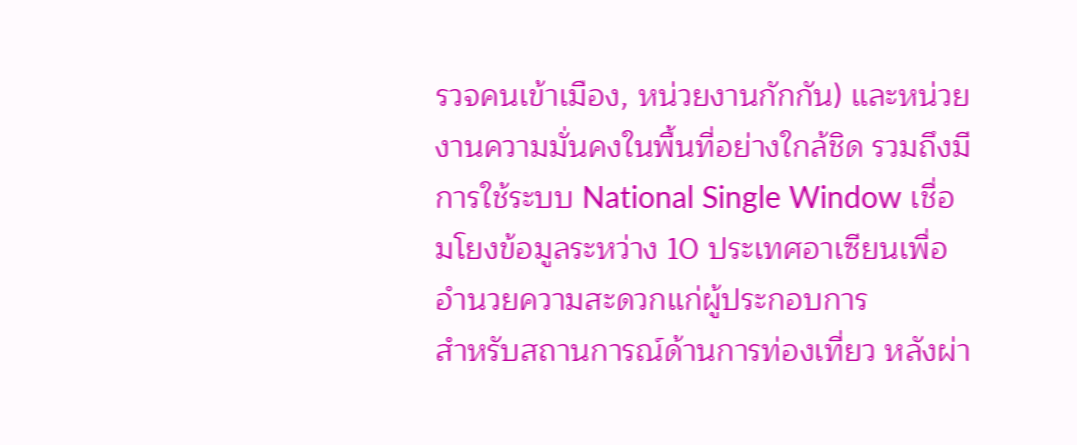รวจคนเข้าเมือง, หน่วยงานกักกัน) และหน่วยงานความมั่นคงในพื้นที่อย่างใกล้ชิด รวมถึงมีการใช้ระบบ National Single Window เชื่อมโยงข้อมูลระหว่าง 10 ประเทศอาเซียนเพื่ออำนวยความสะดวกแก่ผู้ประกอบการ
สำหรับสถานการณ์ด้านการท่องเที่ยว หลังผ่า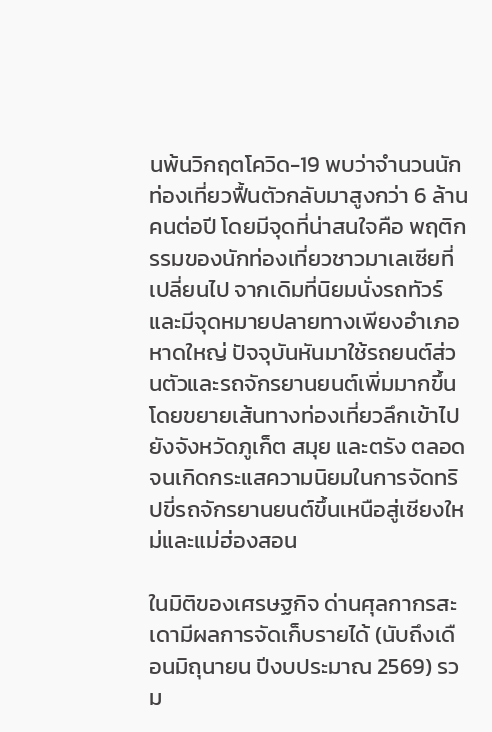นพ้นวิกฤตโควิด-19 พบว่าจำนวนนักท่องเที่ยวฟื้นตัวกลับมาสูงกว่า 6 ล้านคนต่อปี โดยมีจุดที่น่าสนใจคือ พฤติกรรมของนักท่องเที่ยวชาวมาเลเซียที่เปลี่ยนไป จากเดิมที่นิยมนั่งรถทัวร์และมีจุดหมายปลายทางเพียงอำเภอหาดใหญ่ ปัจจุบันหันมาใช้รถยนต์ส่วนตัวและรถจักรยานยนต์เพิ่มมากขึ้น โดยขยายเส้นทางท่องเที่ยวลึกเข้าไปยังจังหวัดภูเก็ต สมุย และตรัง ตลอดจนเกิดกระแสความนิยมในการจัดทริปขี่รถจักรยานยนต์ขึ้นเหนือสู่เชียงใหม่และแม่ฮ่องสอน

ในมิติของเศรษฐกิจ ด่านศุลกากรสะเดามีผลการจัดเก็บรายได้ (นับถึงเดือนมิถุนายน ปีงบประมาณ 2569) รวม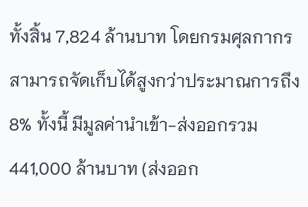ทั้งสิ้น 7,824 ล้านบาท โดยกรมศุลกากรสามารถจัดเก็บได้สูงกว่าประมาณการถึง 8% ทั้งนี้ มีมูลค่านำเข้า-ส่งออกรวม 441,000 ล้านบาท (ส่งออก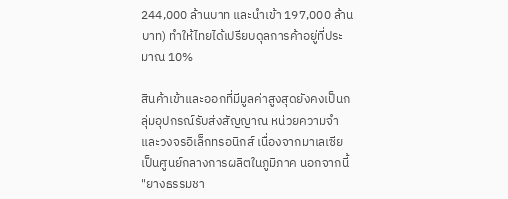244,000 ล้านบาท และนำเข้า 197,000 ล้านบาท) ทำให้ไทยได้เปรียบดุลการค้าอยู่ที่ประมาณ 10%

สินค้าเข้าและออกที่มีมูลค่าสูงสุดยังคงเป็นกลุ่มอุปกรณ์รับส่งสัญญาณ หน่วยความจำ และวงจรอิเล็กทรอนิกส์ เนื่องจากมาเลเซียเป็นศูนย์กลางการผลิตในภูมิภาค นอกจากนี้ "ยางธรรมชา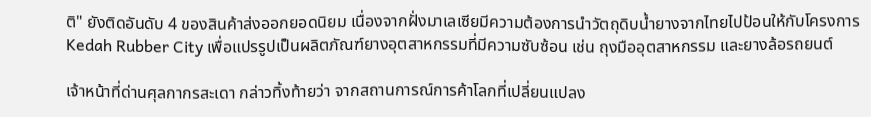ติ" ยังติดอันดับ 4 ของสินค้าส่งออกยอดนิยม เนื่องจากฝั่งมาเลเซียมีความต้องการนำวัตถุดิบน้ำยางจากไทยไปป้อนให้กับโครงการ Kedah Rubber City เพื่อแปรรูปเป็นผลิตภัณฑ์ยางอุตสาหกรรมที่มีความซับซ้อน เช่น ถุงมืออุตสาหกรรม และยางล้อรถยนต์

เจ้าหน้าที่ด่านศุลกากรสะเดา กล่าวทิ้งท้ายว่า จากสถานการณ์การค้าโลกที่เปลี่ยนแปลง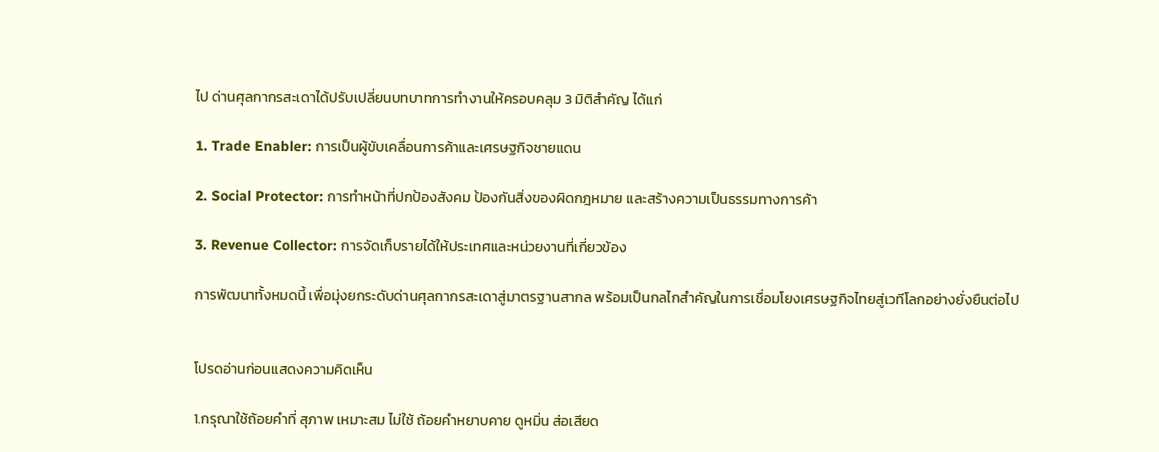ไป ด่านศุลกากรสะเดาได้ปรับเปลี่ยนบทบาทการทำงานให้ครอบคลุม 3 มิติสำคัญ ได้แก่

1. Trade Enabler: การเป็นผู้ขับเคลื่อนการค้าและเศรษฐกิจชายแดน

2. Social Protector: การทำหน้าที่ปกป้องสังคม ป้องกันสิ่งของผิดกฎหมาย และสร้างความเป็นธรรมทางการค้า

3. Revenue Collector: การจัดเก็บรายได้ให้ประเทศและหน่วยงานที่เกี่ยวข้อง

การพัฒนาทั้งหมดนี้ เพื่อมุ่งยกระดับด่านศุลกากรสะเดาสู่มาตรฐานสากล พร้อมเป็นกลไกสำคัญในการเชื่อมโยงเศรษฐกิจไทยสู่เวทีโลกอย่างยั่งยืนต่อไป


โปรดอ่านก่อนแสดงความคิดเห็น

1.กรุณาใช้ถ้อยคำที่ สุภาพ เหมาะสม ไม่ใช้ ถ้อยคำหยาบคาย ดูหมิ่น ส่อเสียด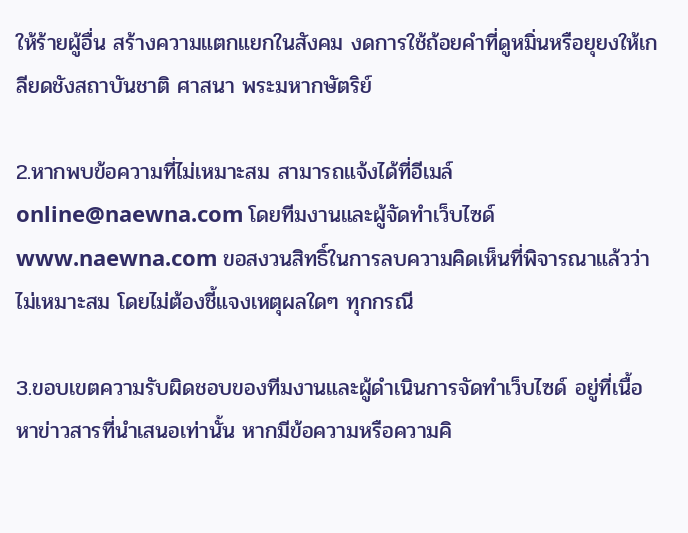ให้ร้ายผู้อื่น สร้างความแตกแยกในสังคม งดการใช้ถ้อยคำที่ดูหมิ่นหรือยุยงให้เกลียดชังสถาบันชาติ ศาสนา พระมหากษัตริย์

2.หากพบข้อความที่ไม่เหมาะสม สามารถแจ้งได้ที่อีเมล์ online@naewna.com โดยทีมงานและผู้จัดทำเว็บไซด์ www.naewna.com ขอสงวนสิทธิ์ในการลบความคิดเห็นที่พิจารณาแล้วว่าไม่เหมาะสม โดยไม่ต้องชี้แจงเหตุผลใดๆ ทุกกรณี

3.ขอบเขตความรับผิดชอบของทีมงานและผู้ดำเนินการจัดทำเว็บไซด์ อยู่ที่เนื้อหาข่าวสารที่นำเสนอเท่านั้น หากมีข้อความหรือความคิ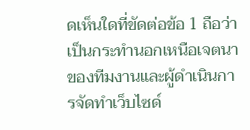ดเห็นใดที่ขัดต่อข้อ 1 ถือว่าเป็นกระทำนอกเหนือเจตนาของทีมงานและผู้ดำเนินการจัดทำเว็บไซด์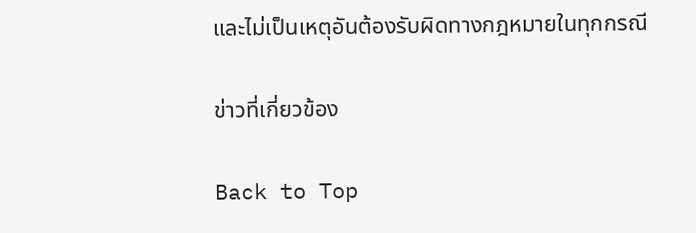และไม่เป็นเหตุอันต้องรับผิดทางกฎหมายในทุกกรณี

ข่าวที่เกี่ยวข้อง

Back to Top